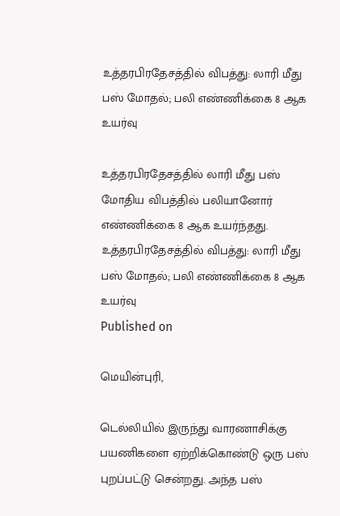உத்தரபிரதேசத்தில் விபத்து: லாரி மீது பஸ் மோதல்; பலி எண்ணிக்கை 8 ஆக உயர்வு

உத்தரபிரதேசத்தில் லாரி மீது பஸ் மோதிய விபத்தில் பலியானோர் எண்ணிக்கை 8 ஆக உயர்ந்தது.
உத்தரபிரதேசத்தில் விபத்து: லாரி மீது பஸ் மோதல்; பலி எண்ணிக்கை 8 ஆக உயர்வு
Published on

மெயின்புரி,

டெல்லியில் இருந்து வாரணாசிக்கு பயணிகளை ஏற்றிக்கொண்டு ஒரு பஸ் புறப்பட்டு சென்றது. அந்த பஸ்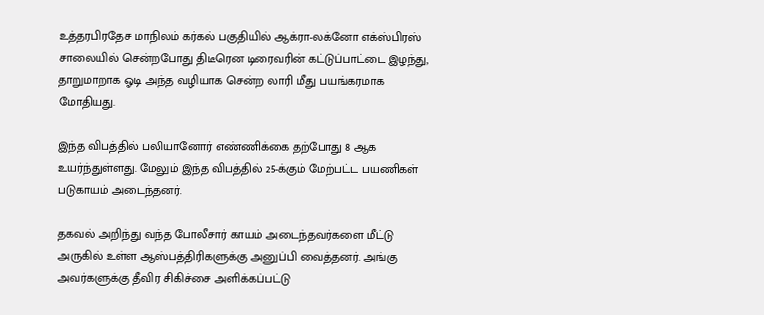உத்தரபிரதேச மாநிலம் கர்கல் பகுதியில் ஆக்ரா-லக்னோ எக்ஸ்பிரஸ் சாலையில் சென்றபோது திடீரென டிரைவரின் கட்டுப்பாட்டை இழந்து, தாறுமாறாக ஓடி அந்த வழியாக சென்ற லாரி மீது பயங்கரமாக மோதியது.

இந்த விபத்தில் பலியானோர் எண்ணிக்கை தற்போது 8 ஆக உயர்ந்துள்ளது. மேலும் இந்த விபத்தில் 25-க்கும் மேற்பட்ட பயணிகள் படுகாயம் அடைந்தனர்.

தகவல் அறிந்து வந்த போலீசார் காயம் அடைந்தவர்களை மீட்டு அருகில் உள்ள ஆஸ்பத்திரிகளுக்கு அனுப்பி வைத்தனர். அங்கு அவர்களுக்கு தீவிர சிகிச்சை அளிக்கப்பட்டு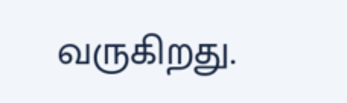வருகிறது.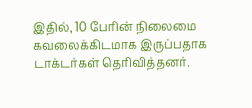இதில், 10 பேரின் நிலைமை கவலைக்கிடமாக இருப்பதாக டாக்டர்கள் தெரிவித்தனர்.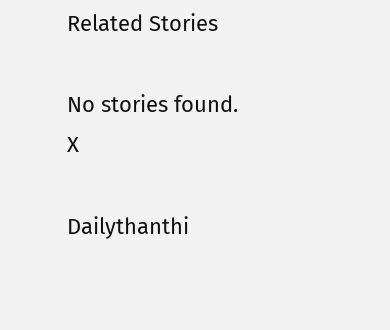Related Stories

No stories found.
X

Dailythanthi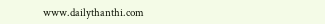www.dailythanthi.com